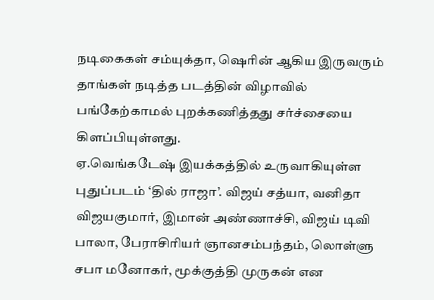நடிகைகள் சம்யுக்தா, ஷெரின் ஆகிய இருவரும் தாங்கள் நடித்த படத்தின் விழாவில் பங்கேற்காமல் புறக்கணித்தது சர்ச்சையை கிளப்பியுள்ளது.
ஏ.வெங்கடேஷ் இயக்கத்தில் உருவாகியுள்ள புதுப்படம் ‘தில் ராஜா’. விஜய் சத்யா, வனிதா விஜயகுமார், இமான் அண்ணாச்சி, விஜய் டிவி பாலா, பேராசிரியர் ஞானசம்பந்தம், லொள்ளு சபா மனோகர், மூக்குத்தி முருகன் என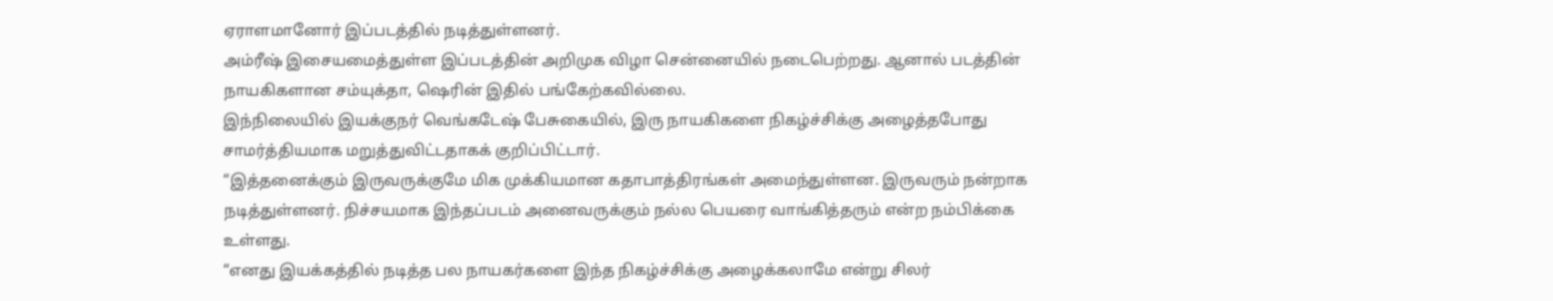ஏராளமானோர் இப்படத்தில் நடித்துள்ளனர்.
அம்ரீஷ் இசையமைத்துள்ள இப்படத்தின் அறிமுக விழா சென்னையில் நடைபெற்றது. ஆனால் படத்தின் நாயகிகளான சம்யுக்தா, ஷெரின் இதில் பங்கேற்கவில்லை.
இந்நிலையில் இயக்குநர் வெங்கடேஷ் பேசுகையில், இரு நாயகிகளை நிகழ்ச்சிக்கு அழைத்தபோது சாமர்த்தியமாக மறுத்துவிட்டதாகக் குறிப்பிட்டார்.
“இத்தனைக்கும் இருவருக்குமே மிக முக்கியமான கதாபாத்திரங்கள் அமைந்துள்ளன. இருவரும் நன்றாக நடித்துள்ளனர். நிச்சயமாக இந்தப்படம் அனைவருக்கும் நல்ல பெயரை வாங்கித்தரும் என்ற நம்பிக்கை உள்ளது.
“எனது இயக்கத்தில் நடித்த பல நாயகர்களை இந்த நிகழ்ச்சிக்கு அழைக்கலாமே என்று சிலர்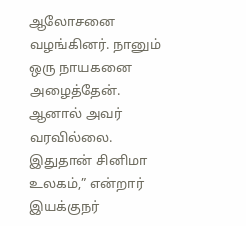ஆலோசனை வழங்கினர். நானும் ஒரு நாயகனை அழைத்தேன். ஆனால் அவர் வரவில்லை. இதுதான் சினிமா உலகம்,” என்றார் இயக்குநர்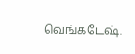வெங்கடேஷ்.